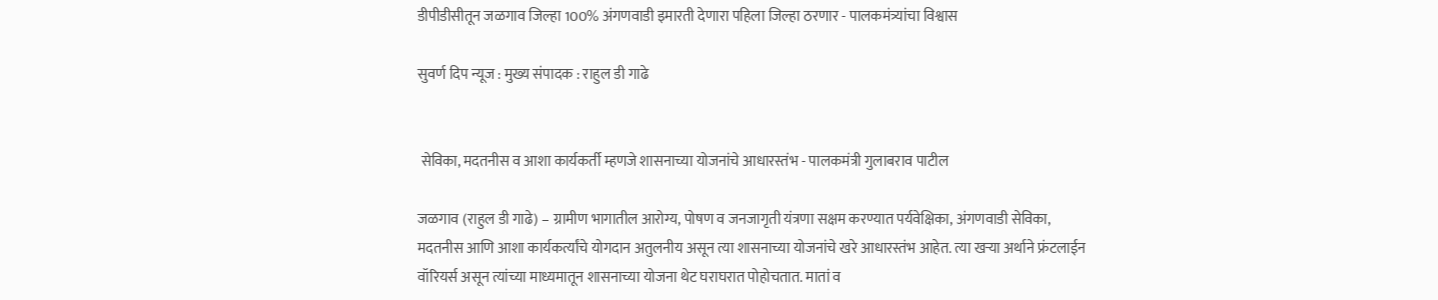डीपीडीसीतून जळगाव जिल्हा 100% अंगणवाडी इमारती देणारा पहिला जिल्हा ठरणार - पालकमंत्र्यांचा विश्वास

सुवर्ण दिप न्यूज : मुख्य संपादक : राहुल डी गाढे


 सेविका, मदतनीस व आशा कार्यकर्ती म्हणजे शासनाच्या योजनांचे आधारस्तंभ - पालकमंत्री गुलाबराव पाटील

जळगाव (राहुल डी गाढे) – ग्रामीण भागातील आरोग्य, पोषण व जनजागृती यंत्रणा सक्षम करण्यात पर्यवेक्षिका, अंगणवाडी सेविका, मदतनीस आणि आशा कार्यकर्त्यांचे योगदान अतुलनीय असून त्या शासनाच्या योजनांचे खरे आधारस्तंभ आहेत. त्या खऱ्या अर्थाने फ्रंटलाईन वॉरियर्स असून त्यांच्या माध्यमातून शासनाच्या योजना थेट घराघरात पोहोचतात. मातां व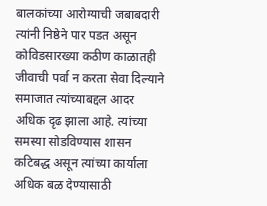बालकांच्या आरोग्याची जबाबदारी त्यांनी निष्ठेने पार पडत असून कोविडसारख्या कठीण काळातही जीवाची पर्वा न करता सेवा दिल्याने समाजात त्यांच्याबद्दल आदर अधिक दृढ झाला आहे. त्यांच्या समस्या सोडविण्यास शासन कटिबद्ध असून त्यांच्या कार्याला अधिक बळ देण्यासाठी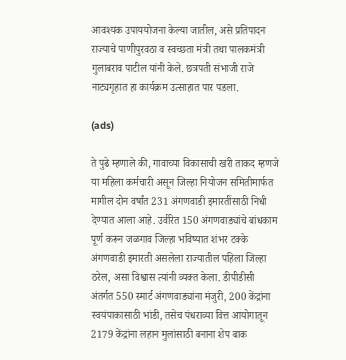आवश्यक उपाययोजना केल्या जातील, असे प्रतिपादन राज्याचे पाणीपुरवठा व स्वच्छता मंत्री तथा पालकमंत्री गुलाबराव पाटील यांनी केले. छत्रपती संभाजी राजे नाट्यगृहात हा कार्यक्रम उत्साहात पार पडला.

(ads)

ते पुढे म्हणाले की, गावाच्या विकासाची खरी ताकद म्हणजे या महिला कर्मचारी असून जिल्हा नियोजन समितीमार्फत मागील दोन वर्षांत 231 अंगणवाडी इमारतींसाठी निधी देण्यात आला आहे. उर्वरित 150 अंगणवाड्यांचे बांधकाम पूर्ण करून जळगाव जिल्हा भविष्यात शंभर टक्के अंगणवाडी इमारती असलेला राज्यातील पहिला जिल्हा ठरेल, असा विश्वास त्यांनी व्यक्त केला. डीपीडीसी अंतर्गत 550 स्मार्ट अंगणवाड्यांना मंजुरी, 200 केंद्रांना स्वयंपाकासाठी भांडी, तसेच पंधराव्या वित्त आयोगातून 2179 केंद्रांना लहान मुलांसाठी बनाना शेप बाक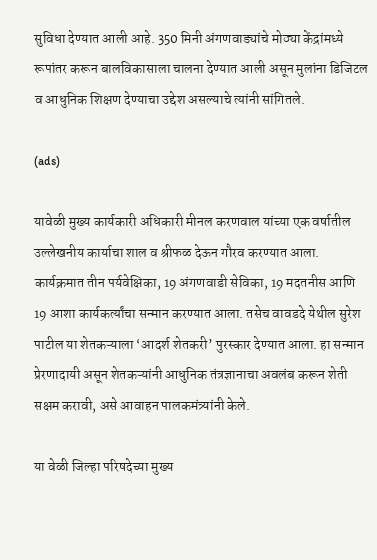सुविधा देण्यात आली आहे. 350 मिनी अंगणवाड्यांचे मोठ्या केंद्रांमध्ये रूपांतर करून बालविकासाला चालना देण्यात आली असून मुलांना डिजिटल व आधुनिक शिक्षण देण्याचा उद्देश असल्याचे त्यांनी सांगितले.

(ads)

यावेळी मुख्य कार्यकारी अधिकारी मीनल करणवाल यांच्या एक वर्षातील उल्लेखनीय कार्याचा शाल व श्रीफळ देऊन गौरव करण्यात आला. कार्यक्रमात तीन पर्यवेक्षिका, 19 अंगणवाडी सेविका, 19 मदतनीस आणि 19 आशा कार्यकर्त्यांचा सन्मान करण्यात आला. तसेच वावडदे येथील सुरेश पाटील या शेतकऱ्याला ‘आदर्श शेतकरी’ पुरस्कार देण्यात आला. हा सन्मान प्रेरणादायी असून शेतकऱ्यांनी आधुनिक तंत्रज्ञानाचा अवलंब करून शेती सक्षम करावी, असे आवाहन पालकमंत्र्यांनी केले.

या वेळी जिल्हा परिषदेच्या मुख्य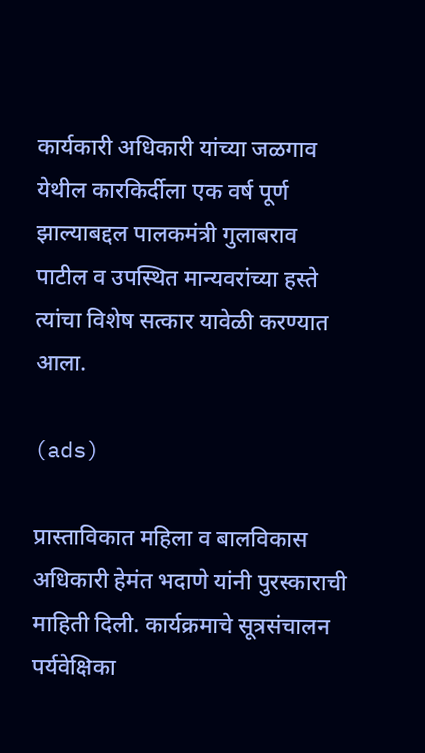कार्यकारी अधिकारी यांच्या जळगाव येथील कारकिर्दीला एक वर्ष पूर्ण झाल्याबद्दल पालकमंत्री गुलाबराव पाटील व उपस्थित मान्यवरांच्या हस्ते त्यांचा विशेष सत्कार यावेळी करण्यात आला.

(ads)

प्रास्ताविकात महिला व बालविकास अधिकारी हेमंत भदाणे यांनी पुरस्काराची माहिती दिली. कार्यक्रमाचे सूत्रसंचालन पर्यवेक्षिका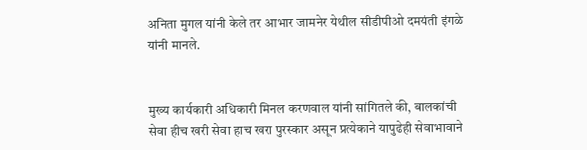अनिता मुगल यांनी केले तर आभार जामनेर येथील सीडीपीओ दमयंती इंगळे यांनी मानले.


मुख्य कार्यकारी अधिकारी मिनल करणवाल यांनी सांगितले की, बालकांची सेवा हीच खरी सेवा हाच खरा पुरस्कार असून प्रत्येकाने यापुढेही सेवाभावाने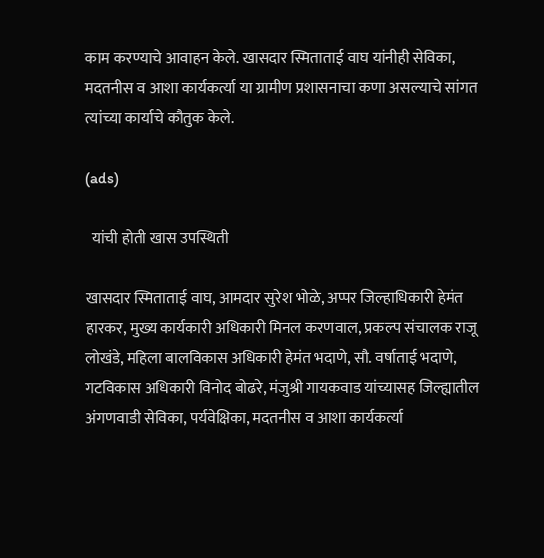काम करण्याचे आवाहन केले. खासदार स्मिताताई वाघ यांनीही सेविका, मदतनीस व आशा कार्यकर्त्या या ग्रामीण प्रशासनाचा कणा असल्याचे सांगत त्यांच्या कार्याचे कौतुक केले.

(ads)

  यांची होती खास उपस्थिती

खासदार स्मिताताई वाघ, आमदार सुरेश भोळे, अप्पर जिल्हाधिकारी हेमंत हारकर, मुख्य कार्यकारी अधिकारी मिनल करणवाल, प्रकल्प संचालक राजू लोखंडे, महिला बालविकास अधिकारी हेमंत भदाणे, सौ. वर्षाताई भदाणे, गटविकास अधिकारी विनोद बोढरे, मंजुश्री गायकवाड यांच्यासह जिल्ह्यातील अंगणवाडी सेविका, पर्यवेक्षिका, मदतनीस व आशा कार्यकर्त्या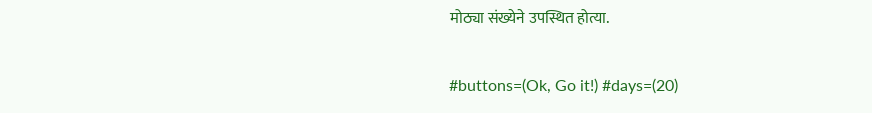मोठ्या संख्येने उपस्थित होत्या.

#buttons=(Ok, Go it!) #days=(20)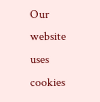Our website uses cookies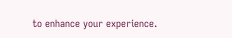to enhance your experience.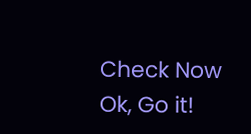Check Now
Ok, Go it!